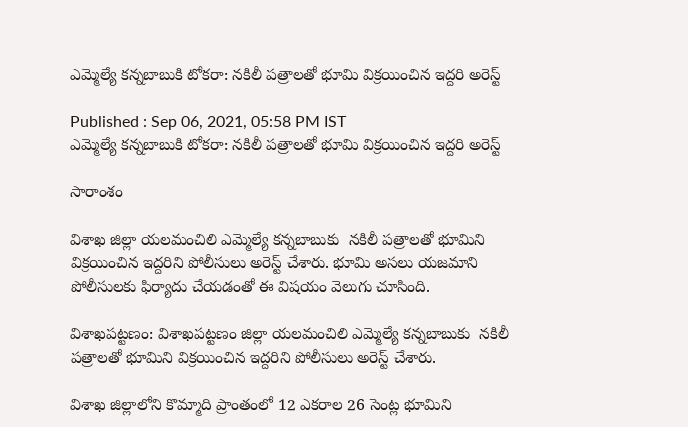ఎమ్మెల్యే కన్నబాబుకి టోకరా: నకిలీ పత్రాలతో భూమి విక్రయించిన ఇద్దరి అరెస్ట్

Published : Sep 06, 2021, 05:58 PM IST
ఎమ్మెల్యే కన్నబాబుకి టోకరా: నకిలీ పత్రాలతో భూమి విక్రయించిన ఇద్దరి అరెస్ట్

సారాంశం

విశాఖ జిల్లా యలమంచిలి ఎమ్మెల్యే కన్నబాబుకు  నకిలీ పత్రాలతో భూమిని విక్రయించిన ఇద్దరిని పోలీసులు అరెస్ట్ చేశారు. భూమి అసలు యజమాని పోలీసులకు ఫిర్యాదు చేయడంతో ఈ విషయం వెలుగు చూసింది.

విశాఖపట్టణం: విశాఖపట్టణం జిల్లా యలమంచిలి ఎమ్మెల్యే కన్నబాబుకు  నకిలీ పత్రాలతో భూమిని విక్రయించిన ఇద్దరిని పోలీసులు అరెస్ట్ చేశారు.

విశాఖ జిల్లాలోని కొమ్మాది ప్రాంతంలో 12 ఎకరాల 26 సెంట్ల భూమిని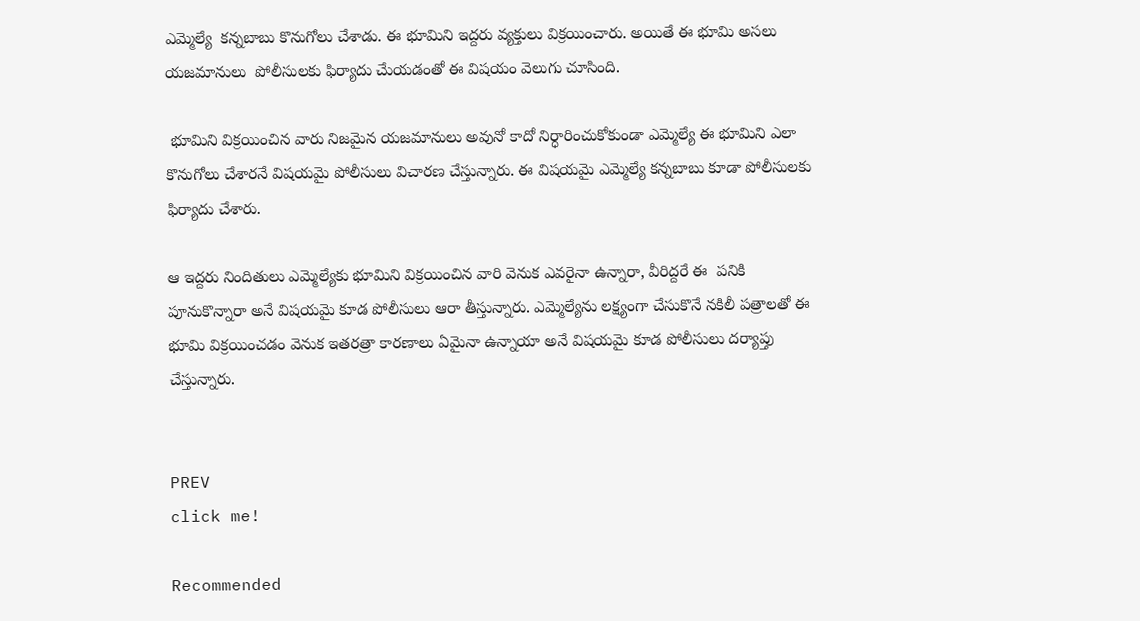ఎమ్మెల్యే  కన్నబాబు కొనుగోలు చేశాడు. ఈ భూమిని ఇద్దరు వ్యక్తులు విక్రయించారు. అయితే ఈ భూమి అసలు యజమానులు  పోలీసులకు ఫిర్యాదు చేుయడంతో ఈ విషయం వెలుగు చూసింది.

 భూమిని విక్రయించిన వారు నిజమైన యజమానులు అవునో కాదో నిర్ధారించుకోకుండా ఎమ్మెల్యే ఈ భూమిని ఎలా కొనుగోలు చేశారనే విషయమై పోలీసులు విచారణ చేస్తున్నారు. ఈ విషయమై ఎమ్మెల్యే కన్నబాబు కూడా పోలీసులకు ఫిర్యాదు చేశారు.

ఆ ఇద్దరు నిందితులు ఎమ్మెల్యేకు భూమిని విక్రయించిన వారి వెనుక ఎవరైనా ఉన్నారా, వీరిద్దరే ఈ  పనికి పూనుకొన్నారా అనే విషయమై కూడ పోలీసులు ఆరా తీస్తున్నారు. ఎమ్మెల్యేను లక్ష్యంగా చేసుకొనే నకిలీ పత్రాలతో ఈ భూమి విక్రయించడం వెనుక ఇతరత్రా కారణాలు ఏమైనా ఉన్నాయా అనే విషయమై కూడ పోలీసులు దర్యాప్తు చేస్తున్నారు.


PREV
click me!

Recommended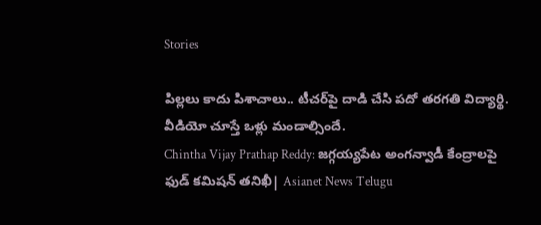Stories

పిల్ల‌లు కాదు పిశాచాలు.. టీచ‌ర్‌పై దాడి చేసి ప‌దో త‌ర‌గ‌తి విద్యార్థి. వీడియో చూస్తే ఒళ్లు మండాల్సిందే.
Chintha Vijay Prathap Reddy: జగ్గయ్యపేట అంగన్వాడీ కేంద్రాలపై ఫుడ్ కమిషన్ తనిఖీ| Asianet News Telugu